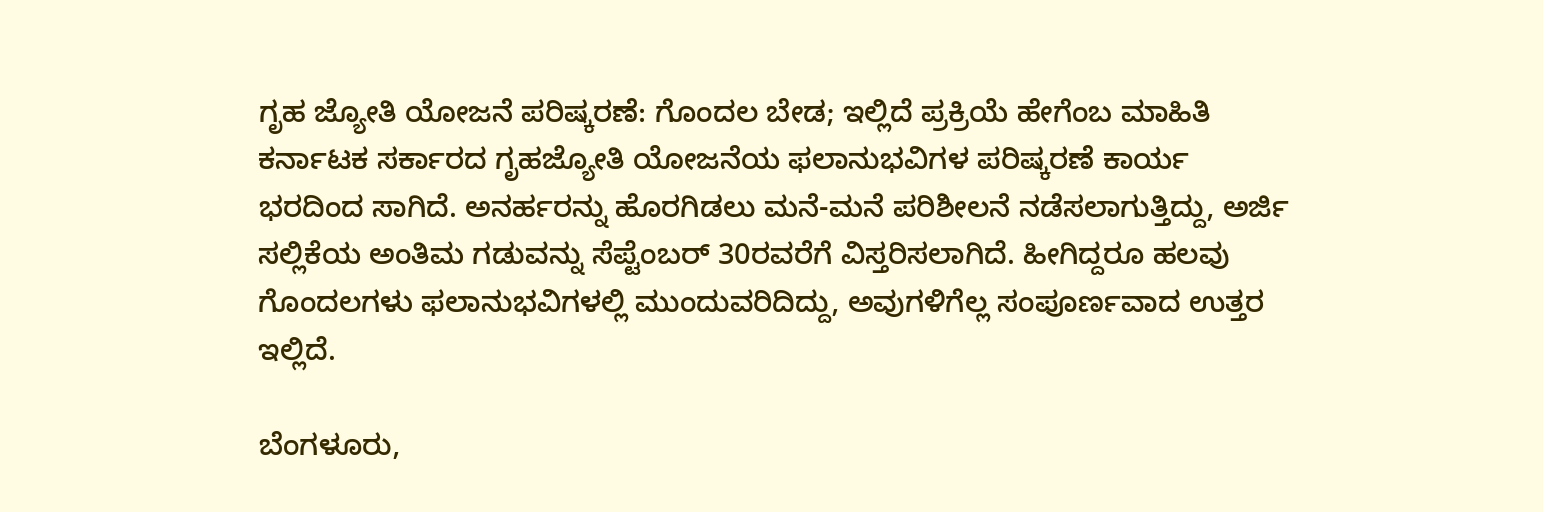ಗೃಹ ಜ್ಯೋತಿ ಯೋಜನೆ ಪರಿಷ್ಕರಣೆ: ಗೊಂದಲ ಬೇಡ; ಇಲ್ಲಿದೆ ಪ್ರಕ್ರಿಯೆ ಹೇಗೆಂಬ ಮಾಹಿತಿ
ಕರ್ನಾಟಕ ಸರ್ಕಾರದ ಗೃಹಜ್ಯೋತಿ ಯೋಜನೆಯ ಫಲಾನುಭವಿಗಳ ಪರಿಷ್ಕರಣೆ ಕಾರ್ಯ ಭರದಿಂದ ಸಾಗಿದೆ. ಅನರ್ಹರನ್ನು ಹೊರಗಿಡಲು ಮನೆ-ಮನೆ ಪರಿಶೀಲನೆ ನಡೆಸಲಾಗುತ್ತಿದ್ದು, ಅರ್ಜಿ ಸಲ್ಲಿಕೆಯ ಅಂತಿಮ ಗಡುವನ್ನು ಸೆಪ್ಟೆಂಬರ್ 30ರವರೆಗೆ ವಿಸ್ತರಿಸಲಾಗಿದೆ. ಹೀಗಿದ್ದರೂ ಹಲವು ಗೊಂದಲಗಳು ಫಲಾನುಭವಿಗಳಲ್ಲಿ ಮುಂದುವರಿದಿದ್ದು, ಅವುಗಳಿಗೆಲ್ಲ ಸಂಪೂರ್ಣವಾದ ಉತ್ತರ ಇಲ್ಲಿದೆ.

ಬೆಂಗಳೂರು,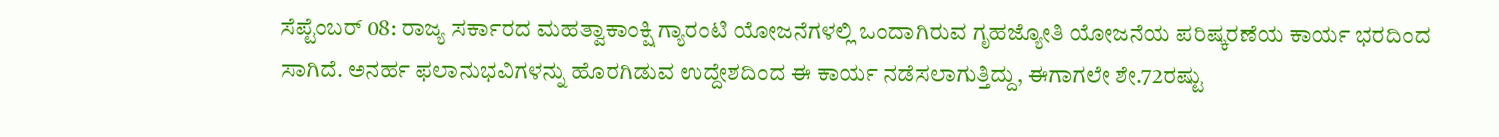ಸೆಪ್ಟೆಂಬರ್ 08: ರಾಜ್ಯ ಸರ್ಕಾರದ ಮಹತ್ವಾಕಾಂಕ್ಷಿ ಗ್ಯಾರಂಟಿ ಯೋಜನೆಗಳಲ್ಲಿ ಒಂದಾಗಿರುವ ಗೃಹಜ್ಯೋತಿ ಯೋಜನೆಯ ಪರಿಷ್ಕರಣೆಯ ಕಾರ್ಯ ಭರದಿಂದ ಸಾಗಿದೆ. ಅನರ್ಹ ಫಲಾನುಭವಿಗಳನ್ನು ಹೊರಗಿಡುವ ಉದ್ದೇಶದಿಂದ ಈ ಕಾರ್ಯ ನಡೆಸಲಾಗುತ್ತಿದ್ದು, ಈಗಾಗಲೇ ಶೇ.72ರಷ್ಟು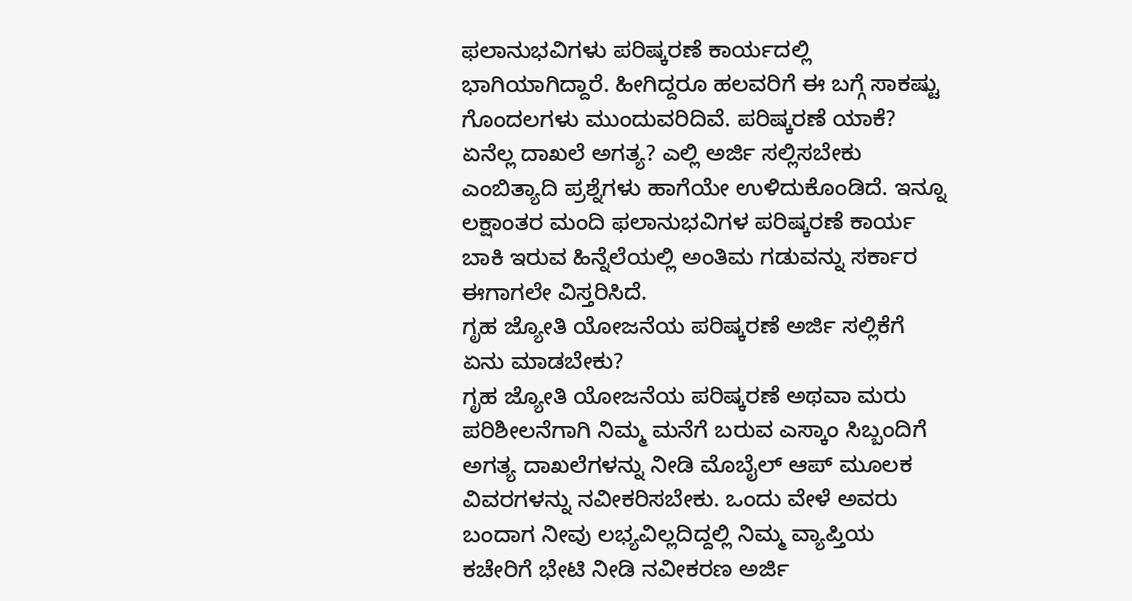ಫಲಾನುಭವಿಗಳು ಪರಿಷ್ಕರಣೆ ಕಾರ್ಯದಲ್ಲಿ ಭಾಗಿಯಾಗಿದ್ದಾರೆ. ಹೀಗಿದ್ದರೂ ಹಲವರಿಗೆ ಈ ಬಗ್ಗೆ ಸಾಕಷ್ಟು ಗೊಂದಲಗಳು ಮುಂದುವರಿದಿವೆ. ಪರಿಷ್ಕರಣೆ ಯಾಕೆ? ಏನೆಲ್ಲ ದಾಖಲೆ ಅಗತ್ಯ? ಎಲ್ಲಿ ಅರ್ಜಿ ಸಲ್ಲಿಸಬೇಕು ಎಂಬಿತ್ಯಾದಿ ಪ್ರಶ್ನೆಗಳು ಹಾಗೆಯೇ ಉಳಿದುಕೊಂಡಿದೆ. ಇನ್ನೂ ಲಕ್ಷಾಂತರ ಮಂದಿ ಫಲಾನುಭವಿಗಳ ಪರಿಷ್ಕರಣೆ ಕಾರ್ಯ ಬಾಕಿ ಇರುವ ಹಿನ್ನೆಲೆಯಲ್ಲಿ ಅಂತಿಮ ಗಡುವನ್ನು ಸರ್ಕಾರ ಈಗಾಗಲೇ ವಿಸ್ತರಿಸಿದೆ.
ಗೃಹ ಜ್ಯೋತಿ ಯೋಜನೆಯ ಪರಿಷ್ಕರಣೆ ಅರ್ಜಿ ಸಲ್ಲಿಕೆಗೆ ಏನು ಮಾಡಬೇಕು?
ಗೃಹ ಜ್ಯೋತಿ ಯೋಜನೆಯ ಪರಿಷ್ಕರಣೆ ಅಥವಾ ಮರು ಪರಿಶೀಲನೆಗಾಗಿ ನಿಮ್ಮ ಮನೆಗೆ ಬರುವ ಎಸ್ಕಾಂ ಸಿಬ್ಬಂದಿಗೆ ಅಗತ್ಯ ದಾಖಲೆಗಳನ್ನು ನೀಡಿ ಮೊಬೈಲ್ ಆಪ್ ಮೂಲಕ ವಿವರಗಳನ್ನು ನವೀಕರಿಸಬೇಕು. ಒಂದು ವೇಳೆ ಅವರು ಬಂದಾಗ ನೀವು ಲಭ್ಯವಿಲ್ಲದಿದ್ದಲ್ಲಿ ನಿಮ್ಮ ವ್ಯಾಪ್ತಿಯ ಕಚೇರಿಗೆ ಭೇಟಿ ನೀಡಿ ನವೀಕರಣ ಅರ್ಜಿ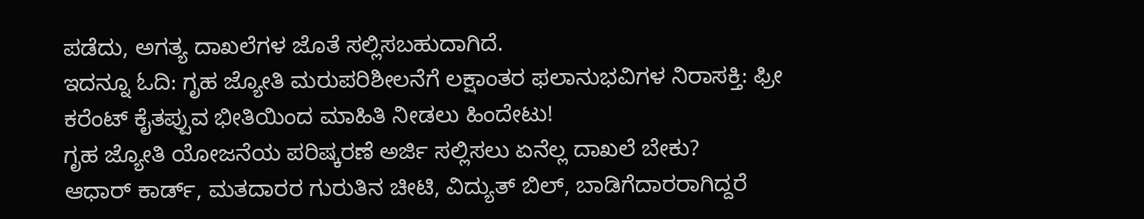ಪಡೆದು, ಅಗತ್ಯ ದಾಖಲೆಗಳ ಜೊತೆ ಸಲ್ಲಿಸಬಹುದಾಗಿದೆ.
ಇದನ್ನೂ ಓದಿ: ಗೃಹ ಜ್ಯೋತಿ ಮರುಪರಿಶೀಲನೆಗೆ ಲಕ್ಷಾಂತರ ಫಲಾನುಭವಿಗಳ ನಿರಾಸಕ್ತಿ: ಫ್ರೀ ಕರೆಂಟ್ ಕೈತಪ್ಪುವ ಭೀತಿಯಿಂದ ಮಾಹಿತಿ ನೀಡಲು ಹಿಂದೇಟು!
ಗೃಹ ಜ್ಯೋತಿ ಯೋಜನೆಯ ಪರಿಷ್ಕರಣೆ ಅರ್ಜಿ ಸಲ್ಲಿಸಲು ಏನೆಲ್ಲ ದಾಖಲೆ ಬೇಕು?
ಆಧಾರ್ ಕಾರ್ಡ್, ಮತದಾರರ ಗುರುತಿನ ಚೀಟಿ, ವಿದ್ಯುತ್ ಬಿಲ್, ಬಾಡಿಗೆದಾರರಾಗಿದ್ದರೆ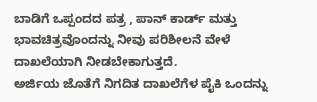ಬಾಡಿಗೆ ಒಪ್ಪಂದದ ಪತ್ರ , ಪಾನ್ ಕಾರ್ಡ್ ಮತ್ತು ಭಾವಚಿತ್ರವೊಂದನ್ನು ನೀವು ಪರಿಶೀಲನೆ ವೇಳೆ ದಾಖಲೆಯಾಗಿ ನೀಡಬೇಕಾಗುತ್ತದೆ.
ಅರ್ಜಿಯ ಜೊತೆಗೆ ನಿಗದಿತ ದಾಖಲೆಗೆಳ ಪೈಕಿ ಒಂದನ್ನು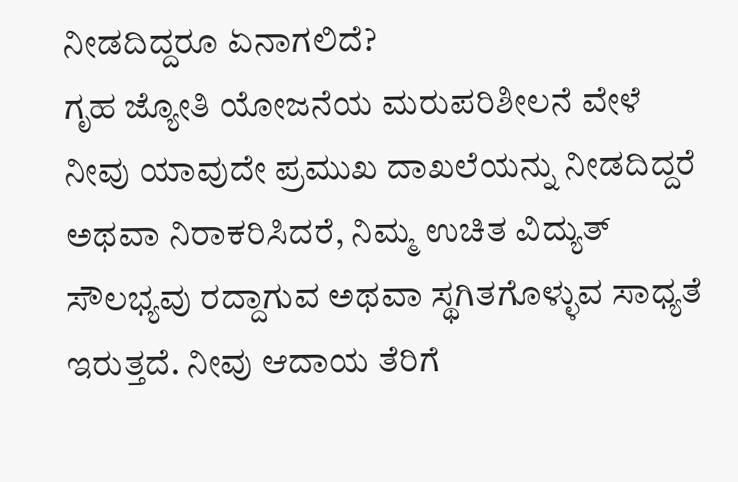ನೀಡದಿದ್ದರೂ ಏನಾಗಲಿದೆ?
ಗೃಹ ಜ್ಯೋತಿ ಯೋಜನೆಯ ಮರುಪರಿಶೀಲನೆ ವೇಳೆ ನೀವು ಯಾವುದೇ ಪ್ರಮುಖ ದಾಖಲೆಯನ್ನು ನೀಡದಿದ್ದರೆ ಅಥವಾ ನಿರಾಕರಿಸಿದರೆ, ನಿಮ್ಮ ಉಚಿತ ವಿದ್ಯುತ್ ಸೌಲಭ್ಯವು ರದ್ದಾಗುವ ಅಥವಾ ಸ್ಥಗಿತಗೊಳ್ಳುವ ಸಾಧ್ಯತೆ ಇರುತ್ತದೆ. ನೀವು ಆದಾಯ ತೆರಿಗೆ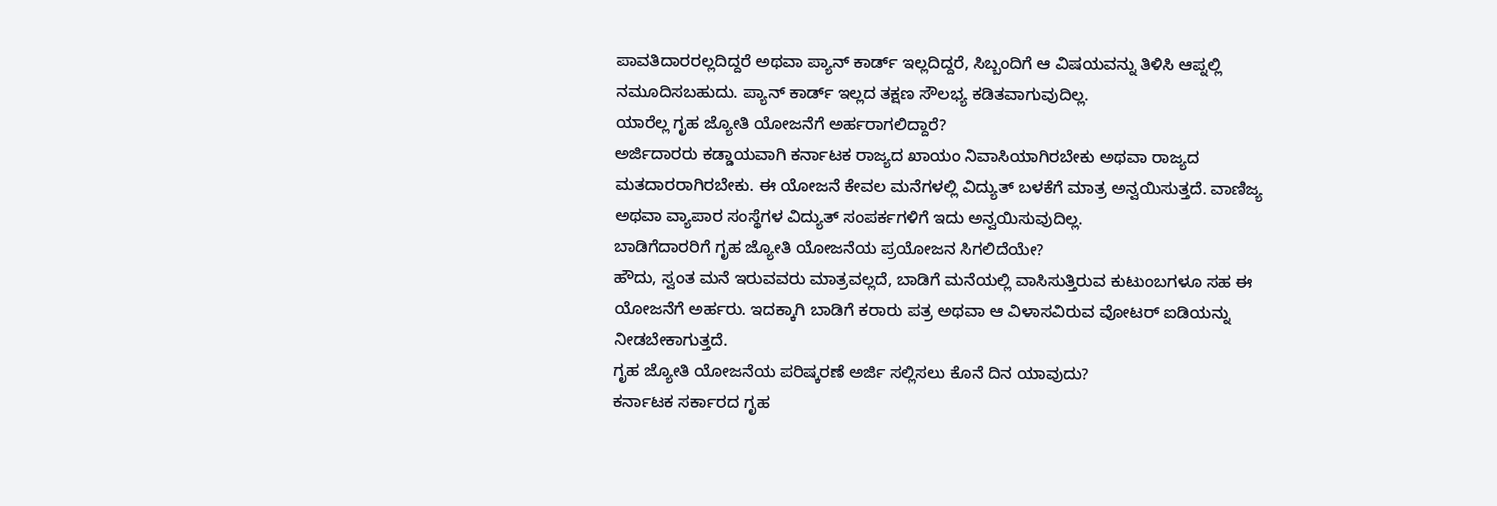ಪಾವತಿದಾರರಲ್ಲದಿದ್ದರೆ ಅಥವಾ ಪ್ಯಾನ್ ಕಾರ್ಡ್ ಇಲ್ಲದಿದ್ದರೆ, ಸಿಬ್ಬಂದಿಗೆ ಆ ವಿಷಯವನ್ನು ತಿಳಿಸಿ ಆಪ್ನಲ್ಲಿ ನಮೂದಿಸಬಹುದು. ಪ್ಯಾನ್ ಕಾರ್ಡ್ ಇಲ್ಲದ ತಕ್ಷಣ ಸೌಲಭ್ಯ ಕಡಿತವಾಗುವುದಿಲ್ಲ.
ಯಾರೆಲ್ಲ ಗೃಹ ಜ್ಯೋತಿ ಯೋಜನೆಗೆ ಅರ್ಹರಾಗಲಿದ್ದಾರೆ?
ಅರ್ಜಿದಾರರು ಕಡ್ಡಾಯವಾಗಿ ಕರ್ನಾಟಕ ರಾಜ್ಯದ ಖಾಯಂ ನಿವಾಸಿಯಾಗಿರಬೇಕು ಅಥವಾ ರಾಜ್ಯದ ಮತದಾರರಾಗಿರಬೇಕು. ಈ ಯೋಜನೆ ಕೇವಲ ಮನೆಗಳಲ್ಲಿ ವಿದ್ಯುತ್ ಬಳಕೆಗೆ ಮಾತ್ರ ಅನ್ವಯಿಸುತ್ತದೆ. ವಾಣಿಜ್ಯ ಅಥವಾ ವ್ಯಾಪಾರ ಸಂಸ್ಥೆಗಳ ವಿದ್ಯುತ್ ಸಂಪರ್ಕಗಳಿಗೆ ಇದು ಅನ್ವಯಿಸುವುದಿಲ್ಲ.
ಬಾಡಿಗೆದಾರರಿಗೆ ಗೃಹ ಜ್ಯೋತಿ ಯೋಜನೆಯ ಪ್ರಯೋಜನ ಸಿಗಲಿದೆಯೇ?
ಹೌದು, ಸ್ವಂತ ಮನೆ ಇರುವವರು ಮಾತ್ರವಲ್ಲದೆ, ಬಾಡಿಗೆ ಮನೆಯಲ್ಲಿ ವಾಸಿಸುತ್ತಿರುವ ಕುಟುಂಬಗಳೂ ಸಹ ಈ ಯೋಜನೆಗೆ ಅರ್ಹರು. ಇದಕ್ಕಾಗಿ ಬಾಡಿಗೆ ಕರಾರು ಪತ್ರ ಅಥವಾ ಆ ವಿಳಾಸವಿರುವ ವೋಟರ್ ಐಡಿಯನ್ನು ನೀಡಬೇಕಾಗುತ್ತದೆ.
ಗೃಹ ಜ್ಯೋತಿ ಯೋಜನೆಯ ಪರಿಷ್ಕರಣೆ ಅರ್ಜಿ ಸಲ್ಲಿಸಲು ಕೊನೆ ದಿನ ಯಾವುದು?
ಕರ್ನಾಟಕ ಸರ್ಕಾರದ ಗೃಹ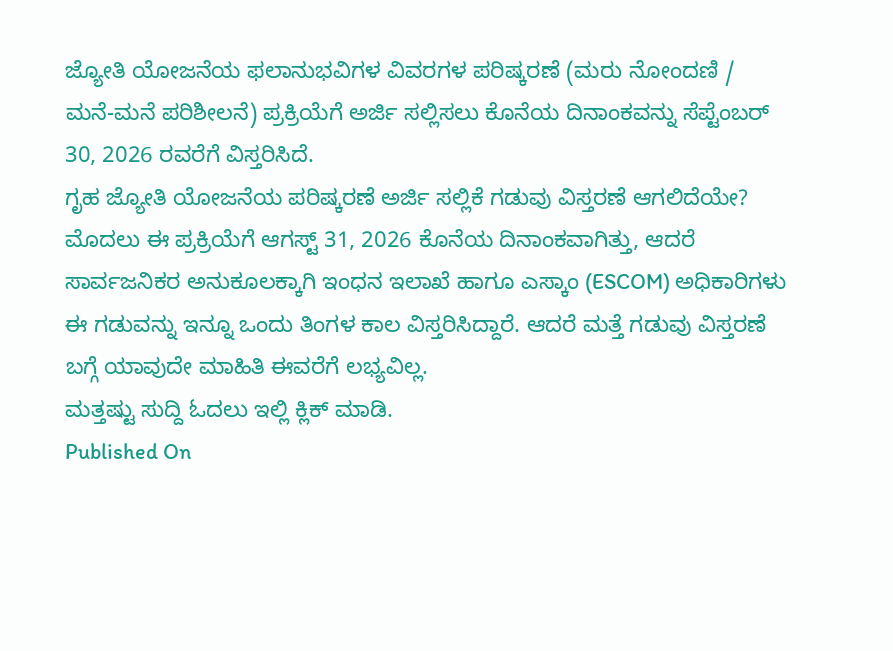ಜ್ಯೋತಿ ಯೋಜನೆಯ ಫಲಾನುಭವಿಗಳ ವಿವರಗಳ ಪರಿಷ್ಕರಣೆ (ಮರು ನೋಂದಣಿ / ಮನೆ-ಮನೆ ಪರಿಶೀಲನೆ) ಪ್ರಕ್ರಿಯೆಗೆ ಅರ್ಜಿ ಸಲ್ಲಿಸಲು ಕೊನೆಯ ದಿನಾಂಕವನ್ನು ಸೆಪ್ಟೆಂಬರ್ 30, 2026 ರವರೆಗೆ ವಿಸ್ತರಿಸಿದೆ.
ಗೃಹ ಜ್ಯೋತಿ ಯೋಜನೆಯ ಪರಿಷ್ಕರಣೆ ಅರ್ಜಿ ಸಲ್ಲಿಕೆ ಗಡುವು ವಿಸ್ತರಣೆ ಆಗಲಿದೆಯೇ?
ಮೊದಲು ಈ ಪ್ರಕ್ರಿಯೆಗೆ ಆಗಸ್ಟ್ 31, 2026 ಕೊನೆಯ ದಿನಾಂಕವಾಗಿತ್ತು, ಆದರೆ ಸಾರ್ವಜನಿಕರ ಅನುಕೂಲಕ್ಕಾಗಿ ಇಂಧನ ಇಲಾಖೆ ಹಾಗೂ ಎಸ್ಕಾಂ (ESCOM) ಅಧಿಕಾರಿಗಳು ಈ ಗಡುವನ್ನು ಇನ್ನೂ ಒಂದು ತಿಂಗಳ ಕಾಲ ವಿಸ್ತರಿಸಿದ್ದಾರೆ. ಆದರೆ ಮತ್ತೆ ಗಡುವು ವಿಸ್ತರಣೆ ಬಗ್ಗೆ ಯಾವುದೇ ಮಾಹಿತಿ ಈವರೆಗೆ ಲಭ್ಯವಿಲ್ಲ.
ಮತ್ತಷ್ಟು ಸುದ್ದಿ ಓದಲು ಇಲ್ಲಿ ಕ್ಲಿಕ್ ಮಾಡಿ.
Published On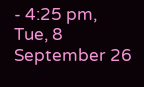- 4:25 pm, Tue, 8 September 26